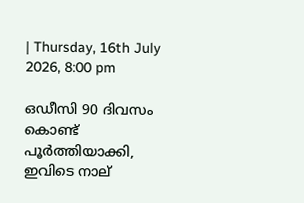| Thursday, 16th July 2026, 8:00 pm

ഒഡീസി 90 ദിവസം കൊണ്ട് പൂര്‍ത്തിയാക്കി, ഇവിടെ നാല്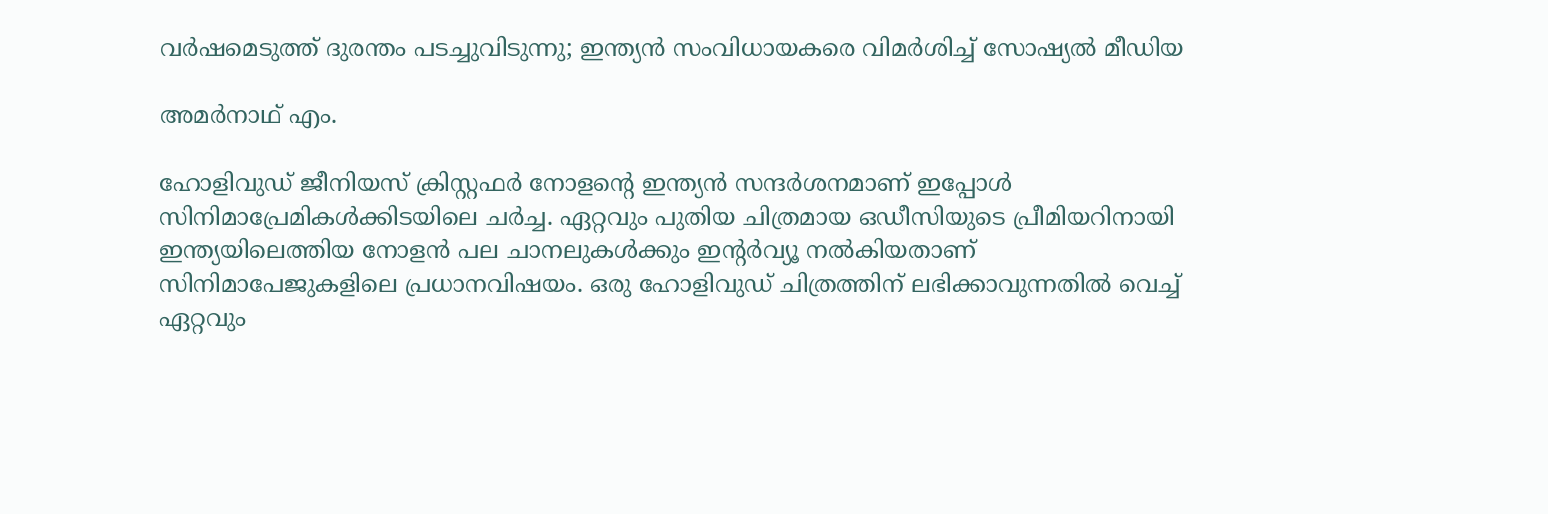വര്‍ഷമെടുത്ത് ദുരന്തം പടച്ചുവിടുന്നു; ഇന്ത്യന്‍ സംവിധായകരെ വിമര്‍ശിച്ച് സോഷ്യല്‍ മീഡിയ

അമര്‍നാഥ് എം.

ഹോളിവുഡ് ജീനിയസ് ക്രിസ്റ്റഫര്‍ നോളന്റെ ഇന്ത്യന്‍ സന്ദര്‍ശനമാണ് ഇപ്പോള്‍ സിനിമാപ്രേമികള്‍ക്കിടയിലെ ചര്‍ച്ച. ഏറ്റവും പുതിയ ചിത്രമായ ഒഡീസിയുടെ പ്രീമിയറിനായി ഇന്ത്യയിലെത്തിയ നോളന്‍ പല ചാനലുകള്‍ക്കും ഇന്റര്‍വ്യൂ നല്‍കിയതാണ് സിനിമാപേജുകളിലെ പ്രധാനവിഷയം. ഒരു ഹോളിവുഡ് ചിത്രത്തിന് ലഭിക്കാവുന്നതില്‍ വെച്ച് ഏറ്റവും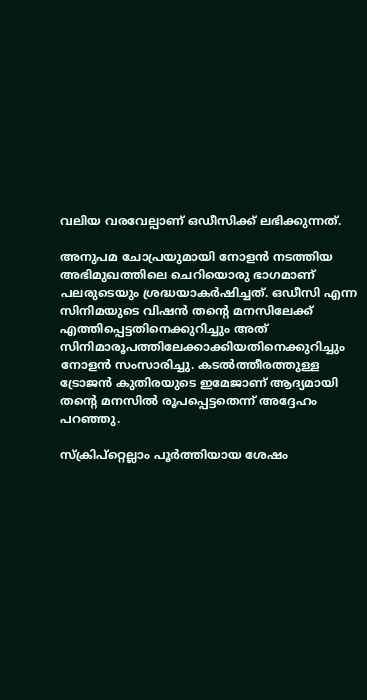വലിയ വരവേല്പാണ് ഒഡീസിക്ക് ലഭിക്കുന്നത്.

അനുപമ ചോപ്രയുമായി നോളന്‍ നടത്തിയ അഭിമുഖത്തിലെ ചെറിയൊരു ഭാഗമാണ് പലരുടെയും ശ്രദ്ധയാകര്‍ഷിച്ചത്. ഒഡീസി എന്ന സിനിമയുടെ വിഷന്‍ തന്റെ മനസിലേക്ക് എത്തിപ്പെട്ടതിനെക്കുറിച്ചും അത് സിനിമാരൂപത്തിലേക്കാക്കിയതിനെക്കുറിച്ചും നോളന്‍ സംസാരിച്ചു. കടല്‍ത്തീരത്തുള്ള ട്രോജന്‍ കുതിരയുടെ ഇമേജാണ് ആദ്യമായി തന്റെ മനസില്‍ രൂപപ്പെട്ടതെന്ന് അദ്ദേഹം പറഞ്ഞു.

സ്‌ക്രിപ്‌റ്റെല്ലാം പൂര്‍ത്തിയായ ശേഷം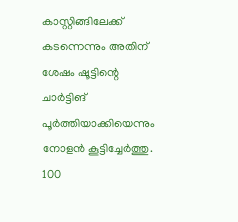കാസ്റ്റിങ്ങിലേക്ക് കടന്നെന്നും അതിന് ശേഷം ഷൂട്ടിന്റെ ചാര്‍ട്ടിങ് പൂര്‍ത്തിയാക്കിയെന്നും നോളന്‍ കൂട്ടിച്ചേര്‍ത്തു. 100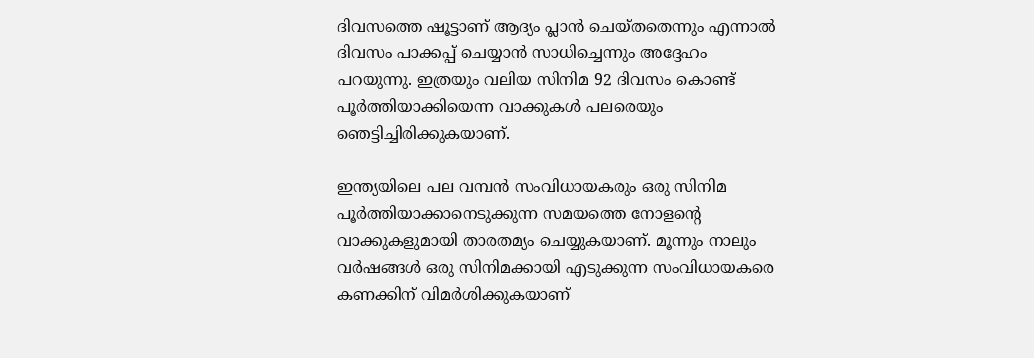ദിവസത്തെ ഷൂട്ടാണ് ആദ്യം പ്ലാന്‍ ചെയ്തതെന്നും എന്നാല്‍ ദിവസം പാക്കപ്പ് ചെയ്യാന്‍ സാധിച്ചെന്നും അദ്ദേഹം പറയുന്നു. ഇത്രയും വലിയ സിനിമ 92 ദിവസം കൊണ്ട് പൂര്‍ത്തിയാക്കിയെന്ന വാക്കുകള്‍ പലരെയും ഞെട്ടിച്ചിരിക്കുകയാണ്.

ഇന്ത്യയിലെ പല വമ്പന്‍ സംവിധായകരും ഒരു സിനിമ പൂര്‍ത്തിയാക്കാനെടുക്കുന്ന സമയത്തെ നോളന്റെ വാക്കുകളുമായി താരതമ്യം ചെയ്യുകയാണ്. മൂന്നും നാലും വര്‍ഷങ്ങള്‍ ഒരു സിനിമക്കായി എടുക്കുന്ന സംവിധായകരെ കണക്കിന് വിമര്‍ശിക്കുകയാണ്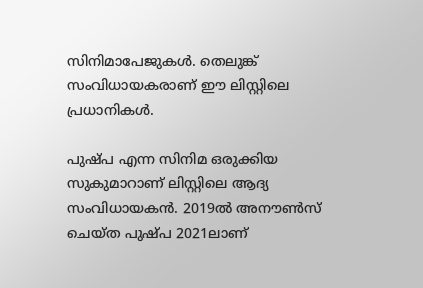സിനിമാപേജുകള്‍. തെലുങ്ക് സംവിധായകരാണ് ഈ ലിസ്റ്റിലെ പ്രധാനികള്‍.

പുഷ്പ എന്ന സിനിമ ഒരുക്കിയ സുകുമാറാണ് ലിസ്റ്റിലെ ആദ്യ സംവിധായകന്‍. 2019ല്‍ അനൗണ്‍സ് ചെയ്ത പുഷ്പ 2021ലാണ്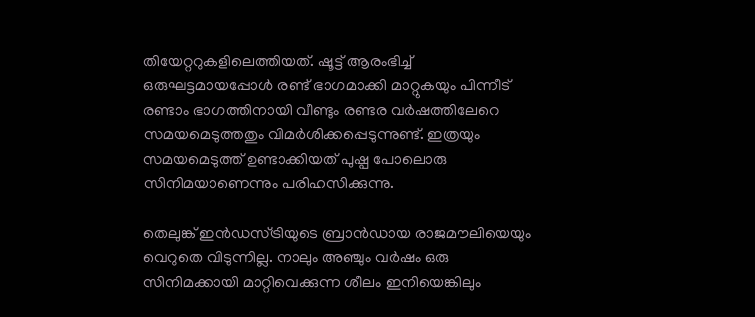തിയേറ്ററുകളിലെത്തിയത്. ഷൂട്ട് ആരംഭിച്ച് ഒരുഘട്ടമായപ്പോള്‍ രണ്ട് ഭാഗമാക്കി മാറ്റുകയും പിന്നീട് രണ്ടാം ഭാഗത്തിനായി വീണ്ടും രണ്ടര വര്‍ഷത്തിലേറെ സമയമെടുത്തതും വിമര്‍ശിക്കപ്പെടുന്നുണ്ട്. ഇത്രയും സമയമെടുത്ത് ഉണ്ടാക്കിയത് പുഷ്പ പോലൊരു സിനിമയാണെന്നും പരിഹസിക്കുന്നു.

തെലുങ്ക് ഇന്‍ഡസ്ട്രിയുടെ ബ്രാന്‍ഡായ രാജമൗലിയെയും വെറുതെ വിടുന്നില്ല. നാലും അഞ്ചും വര്‍ഷം ഒരു സിനിമക്കായി മാറ്റിവെക്കുന്ന ശീലം ഇനിയെങ്കിലും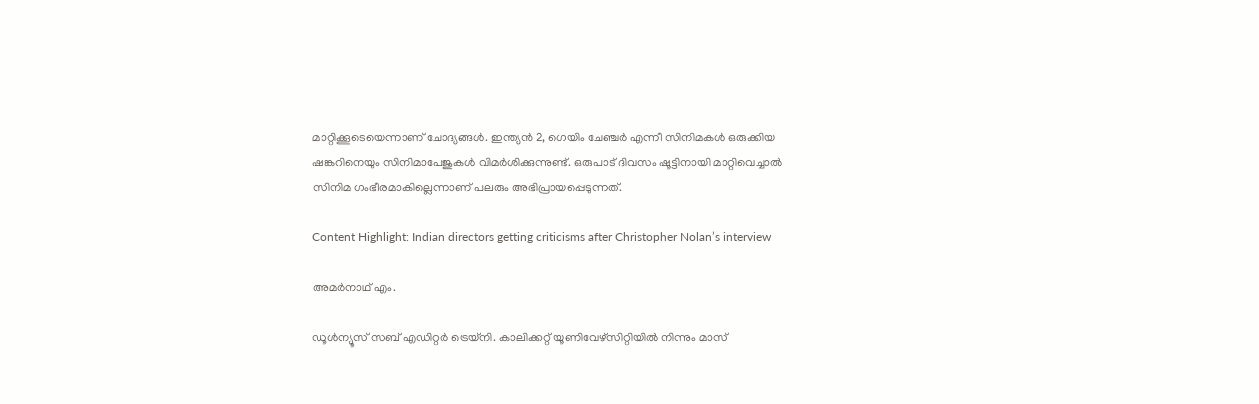മാറ്റിക്കൂടെയെന്നാണ് ചോദ്യങ്ങള്‍. ഇന്ത്യന്‍ 2, ഗെയിം ചേഞ്ചര്‍ എന്നീ സിനിമകള്‍ ഒരുക്കിയ ഷങ്കറിനെയും സിനിമാപേജുകള്‍ വിമര്‍ശിക്കുന്നുണ്ട്. ഒരുപാട് ദിവസം ഷൂട്ടിനായി മാറ്റിവെച്ചാല്‍ സിനിമ ഗംഭീരമാകില്ലെന്നാണ് പലരും അഭിപ്രായപ്പെടുന്നത്.

Content Highlight: Indian directors getting criticisms after Christopher Nolan’s interview

അമര്‍നാഥ് എം.

ഡൂള്‍ന്യൂസ് സബ് എഡിറ്റര്‍ ട്രെയ്‌നി. കാലിക്കറ്റ് യൂണിവേഴ്‌സിറ്റിയില്‍ നിന്നും മാസ്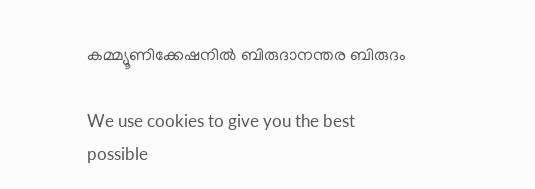കമ്മ്യൂണിക്കേഷനില്‍ ബിരുദാനന്തര ബിരുദം

We use cookies to give you the best possible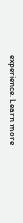experience. Learn more